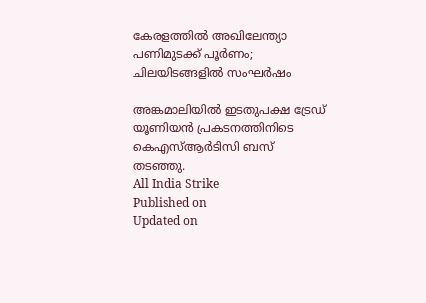കേരളത്തിൽ അഖിലേന്ത്യാ പണിമുടക്ക് പൂർണം; ചിലയിടങ്ങളിൽ സംഘർഷം

അങ്കമാലിയിൽ ഇടതുപക്ഷ ട്രേഡ് യൂണിയൻ പ്രകടനത്തിനിടെ കെഎസ്ആർടിസി ബസ് തടഞ്ഞു.
All India Strike
Published on
Updated on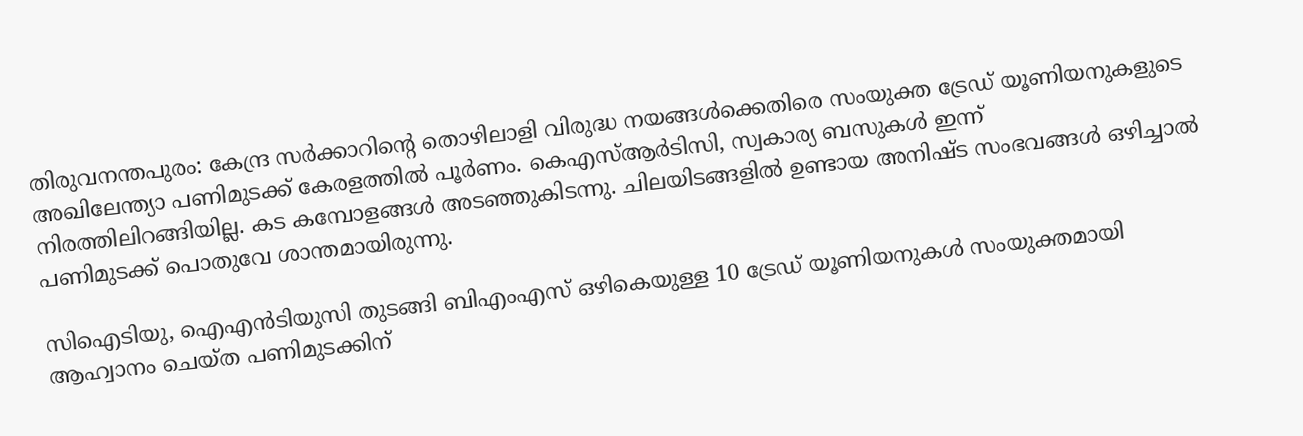തിരുവനന്തപുരം: കേന്ദ്ര സർക്കാറിൻ്റെ തൊഴിലാളി വിരുദ്ധ നയങ്ങൾക്കെതിരെ സംയുക്ത ട്രേഡ് യൂണിയനുകളുടെ അഖിലേന്ത്യാ പണിമുടക്ക് കേരളത്തിൽ പൂർണം. കെഎസ്ആർടിസി, സ്വകാര്യ ബസുകൾ ഇന്ന് നിരത്തിലിറങ്ങിയില്ല. കട കമ്പോളങ്ങൾ അടഞ്ഞുകിടന്നു. ചിലയിടങ്ങളിൽ ഉണ്ടായ അനിഷ്ട സംഭവങ്ങൾ ഒഴിച്ചാൽ പണിമുടക്ക് പൊതുവേ ശാന്തമായിരുന്നു.

സിഐടിയു, ഐഎൻടിയുസി തുടങ്ങി ബിഎംഎസ് ഒഴികെയുള്ള 10 ട്രേഡ് യൂണിയനുകൾ സംയുക്തമായി ആഹ്വാനം ചെയ്ത പണിമുടക്കിന്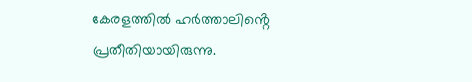കേരളത്തിൽ ഹർത്താലിൻ്റെ പ്രതീതിയായിരുന്നു.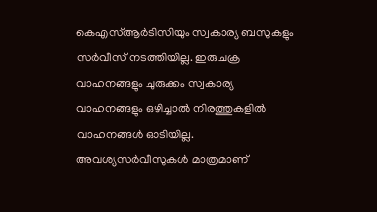കെഎസ്ആർടിസിയും സ്വകാര്യ ബസുകളും സർവീസ് നടത്തിയില്ല. ഇരുചക്ര വാഹനങ്ങളും ചുരുക്കം സ്വകാര്യ വാഹനങ്ങളും ഒഴിച്ചാൽ നിരത്തുകളിൽ വാഹനങ്ങൾ ഓടിയില്ല. അവശ്യസർവീസുകൾ മാത്രമാണ്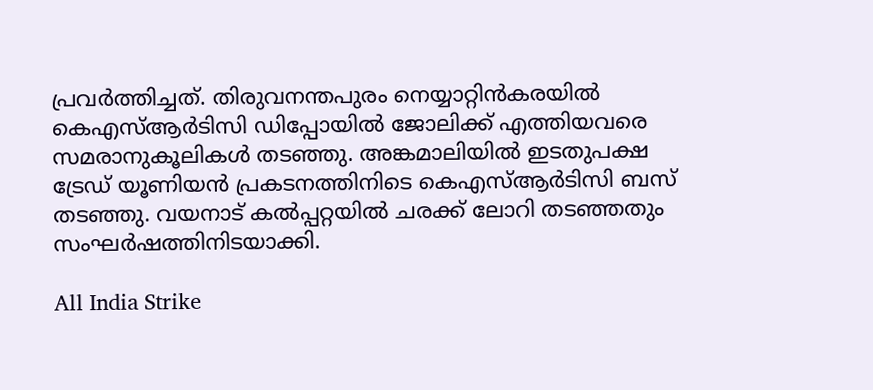പ്രവർത്തിച്ചത്. തിരുവനന്തപുരം നെയ്യാറ്റിൻകരയിൽ കെഎസ്ആർടിസി ഡിപ്പോയിൽ ജോലിക്ക് എത്തിയവരെ സമരാനുകൂലികൾ തടഞ്ഞു. അങ്കമാലിയിൽ ഇടതുപക്ഷ ട്രേഡ് യൂണിയൻ പ്രകടനത്തിനിടെ കെഎസ്ആർടിസി ബസ് തടഞ്ഞു. വയനാട് കൽപ്പറ്റയിൽ ചരക്ക് ലോറി തടഞ്ഞതും സംഘർഷത്തിനിടയാക്കി.

All India Strike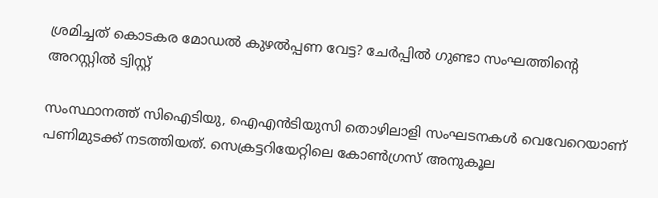ശ്രമിച്ചത് കൊടകര മോഡൽ കുഴൽപ്പണ വേട്ട? ചേർപ്പിൽ ഗുണ്ടാ സംഘത്തിൻ്റെ അറസ്റ്റിൽ ട്വിസ്റ്റ്

സംസ്ഥാനത്ത് സിഐടിയു, ഐഎൻടിയുസി തൊഴിലാളി സംഘടനകൾ വെവേറെയാണ് പണിമുടക്ക് നടത്തിയത്. സെക്രട്ടറിയേറ്റിലെ കോൺഗ്രസ് അനുകൂല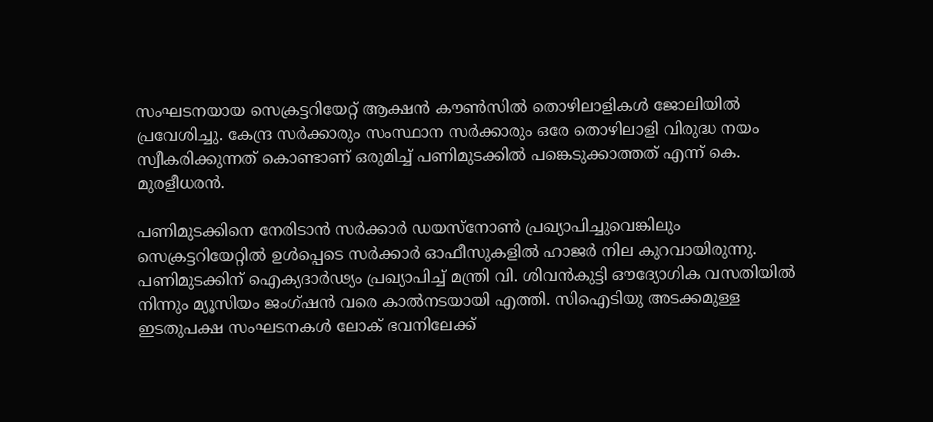സംഘടനയായ സെക്രട്ടറിയേറ്റ് ആക്ഷൻ കൗൺസിൽ തൊഴിലാളികൾ ജോലിയിൽ പ്രവേശിച്ചു. കേന്ദ്ര സർക്കാരും സംസ്ഥാന സർക്കാരും ഒരേ തൊഴിലാളി വിരുദ്ധ നയം സ്വീകരിക്കുന്നത് കൊണ്ടാണ് ഒരുമിച്ച് പണിമുടക്കിൽ പങ്കെടുക്കാത്തത് എന്ന് കെ. മുരളീധരൻ.

പണിമുടക്കിനെ നേരിടാൻ സർക്കാർ ഡയസ്നോൺ പ്രഖ്യാപിച്ചുവെങ്കിലും സെക്രട്ടറിയേറ്റിൽ ഉൾപ്പെടെ സർക്കാർ ഓഫീസുകളിൽ ഹാജർ നില കുറവായിരുന്നു. പണിമുടക്കിന് ഐക്യദാർഢ്യം പ്രഖ്യാപിച്ച് മന്ത്രി വി. ശിവൻകുട്ടി ഔദ്യോഗിക വസതിയിൽ നിന്നും മ്യൂസിയം ജംഗ്ഷൻ വരെ കാൽനടയായി എത്തി. സിഐടിയു അടക്കമുള്ള ഇടതുപക്ഷ സംഘടനകൾ ലോക് ഭവനിലേക്ക്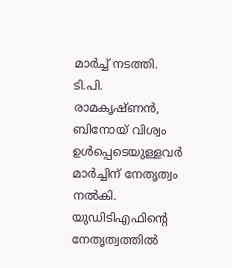മാർച്ച് നടത്തി. ടി.പി. രാമകൃഷ്ണൻ, ബിനോയ് വിശ്വം ഉൾപ്പെടെയുള്ളവർ മാർച്ചിന് നേതൃത്വം നൽകി. യുഡിടിഎഫിൻ്റെ നേതൃത്വത്തിൽ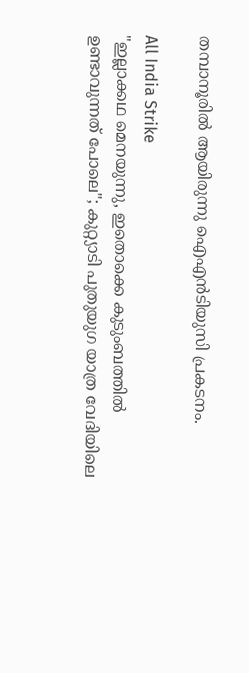തമ്പാനൂരിൽ ആയിരുന്നു ഐഎൻടിയുസി പ്രകടനം.

All India Strike
"ഇല്ലാക്കഥ മെനയുന്നു, ഇതൊക്കെ കുടുംബത്തിൽ ഉണ്ടാവുന്നത് പോലെ"; കുറ്റ്യാടി പുതുയുഗ യാത്ര വേദിയിലെ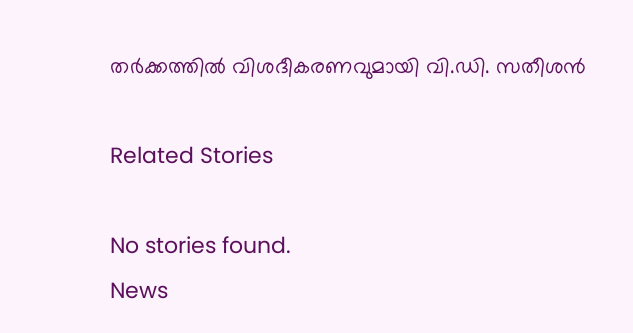തര്‍ക്കത്തിൽ വിശദീകരണവുമായി വി.ഡി. സതീശൻ

Related Stories

No stories found.
News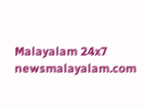Malayalam 24x7
newsmalayalam.com